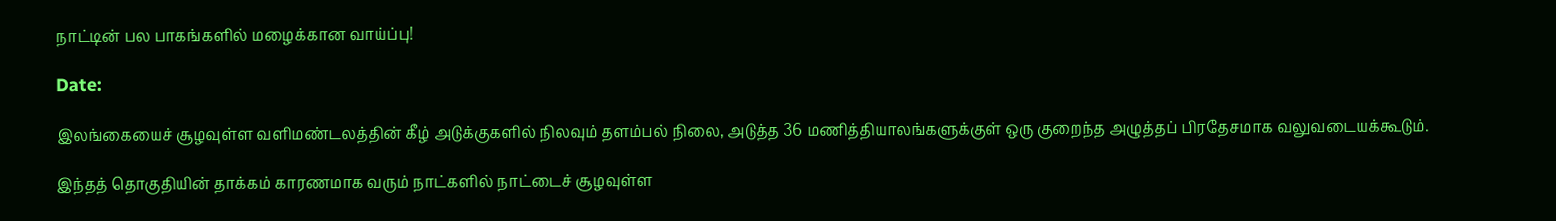நாட்டின் பல பாகங்களில் மழைக்கான வாய்ப்பு!

Date:

இலங்கையைச் சூழவுள்ள வளிமண்டலத்தின் கீழ் அடுக்குகளில் நிலவும் தளம்பல் நிலை, அடுத்த 36 மணித்தியாலங்களுக்குள் ஒரு குறைந்த அழுத்தப் பிரதேசமாக வலுவடையக்கூடும்.

இந்தத் தொகுதியின் தாக்கம் காரணமாக வரும் நாட்களில் நாட்டைச் சூழவுள்ள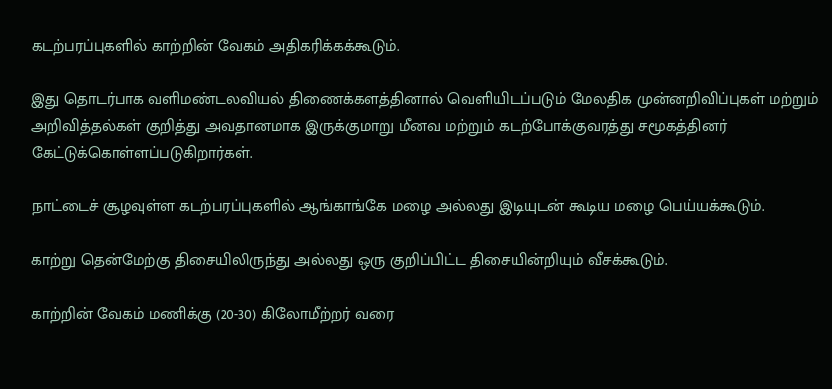கடற்பரப்புகளில் காற்றின் வேகம் அதிகரிக்கக்கூடும்.

இது தொடர்பாக வளிமண்டலவியல் திணைக்களத்தினால் வெளியிடப்படும் மேலதிக முன்னறிவிப்புகள் மற்றும் அறிவித்தல்கள் குறித்து அவதானமாக இருக்குமாறு மீனவ மற்றும் கடற்போக்குவரத்து சமூகத்தினர் கேட்டுக்கொள்ளப்படுகிறார்கள்.

நாட்டைச் சூழவுள்ள கடற்பரப்புகளில் ஆங்காங்கே மழை அல்லது இடியுடன் கூடிய மழை பெய்யக்கூடும்.

காற்று தென்மேற்கு திசையிலிருந்து அல்லது ஒரு குறிப்பிட்ட திசையின்றியும் வீசக்கூடும்.

காற்றின் வேகம் மணிக்கு (20-30) கிலோமீற்றர் வரை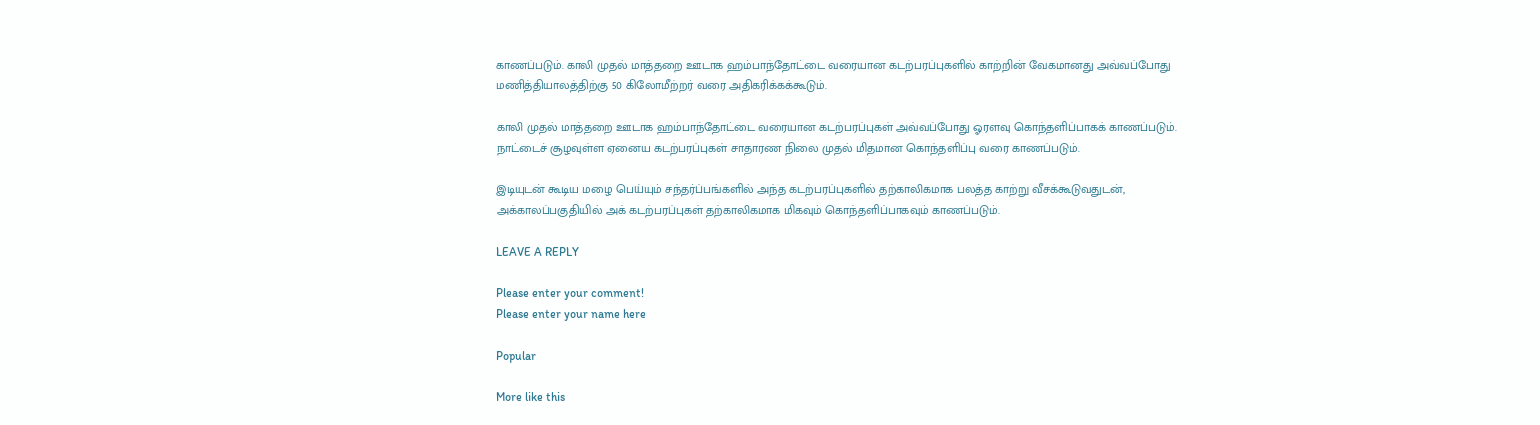காணப்படும். காலி முதல் மாத்தறை ஊடாக ஹம்பாந்தோட்டை வரையான கடற்பரப்புகளில் காற்றின் வேகமானது அவ்வப்போது மணித்தியாலத்திற்கு 50 கிலோமீற்றர் வரை அதிகரிக்கக்கூடும்.

காலி முதல் மாத்தறை ஊடாக ஹம்பாந்தோட்டை வரையான கடற்பரப்புகள் அவ்வப்போது ஓரளவு கொந்தளிப்பாகக் காணப்படும். நாட்டைச் சூழவுள்ள ஏனைய கடற்பரப்புகள் சாதாரண நிலை முதல் மிதமான கொந்தளிப்பு வரை காணப்படும்.

இடியுடன் கூடிய மழை பெய்யும் சந்தர்ப்பங்களில் அந்த கடற்பரப்புகளில் தற்காலிகமாக பலத்த காற்று வீசக்கூடுவதுடன், அக்காலப்பகுதியில் அக் கடற்பரப்புகள் தற்காலிகமாக மிகவும் கொந்தளிப்பாகவும் காணப்படும்.

LEAVE A REPLY

Please enter your comment!
Please enter your name here

Popular

More like this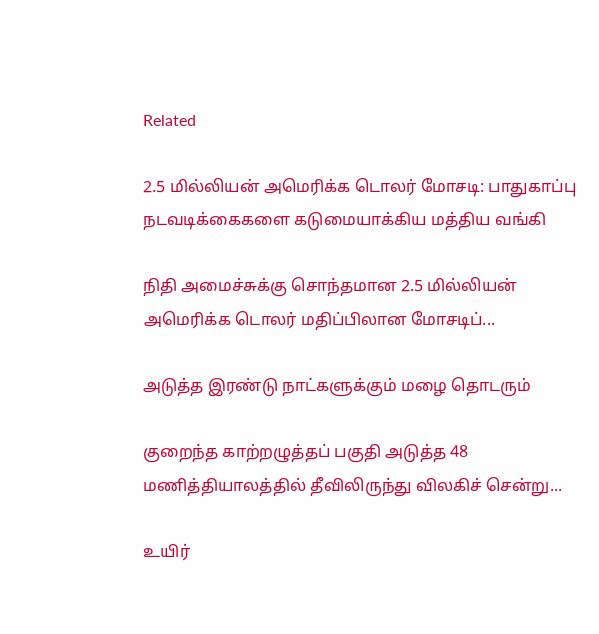Related

2.5 மில்லியன் அமெரிக்க டொலர் மோசடி: பாதுகாப்பு நடவடிக்கைகளை கடுமையாக்கிய மத்திய வங்கி

நிதி அமைச்சுக்கு சொந்தமான 2.5 மில்லியன் அமெரிக்க டொலர் மதிப்பிலான மோசடிப்...

அடுத்த இரண்டு நாட்களுக்கும் மழை தொடரும்

குறைந்த காற்றழுத்தப் பகுதி அடுத்த 48 மணித்தியாலத்தில் தீவிலிருந்து விலகிச் சென்று...

உயிர்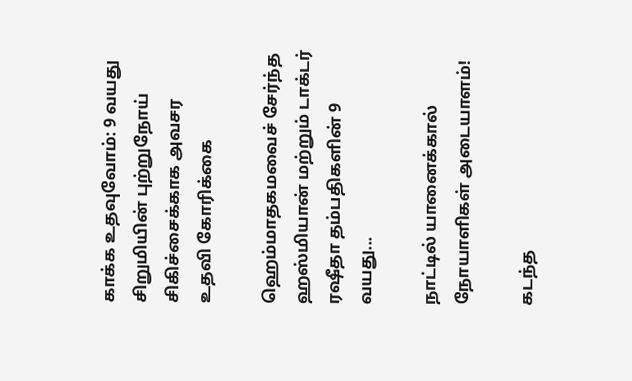காக்க உதவுவோம்: 9 வயது சிறுமியின் புற்றுநோய் சிகிச்சைக்காக அவசர உதவி கோரிக்கை

ஹெம்மாதகமவைச் சேர்ந்த  ஹஸ்மியான் மற்றும் டாக்டர் ரஷீதா தம்பதிகளின் 9 வயது...

நாட்டில் யானைக்கால் நோயாளிகள் அடையாளம்!

கடந்த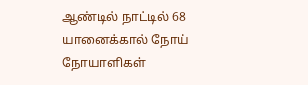ஆண்டில் நாட்டில் 68 யானைக்கால் நோய் நோயாளிகள்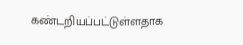கண்டறியப்பட்டுள்ளதாக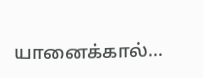யானைக்கால்...